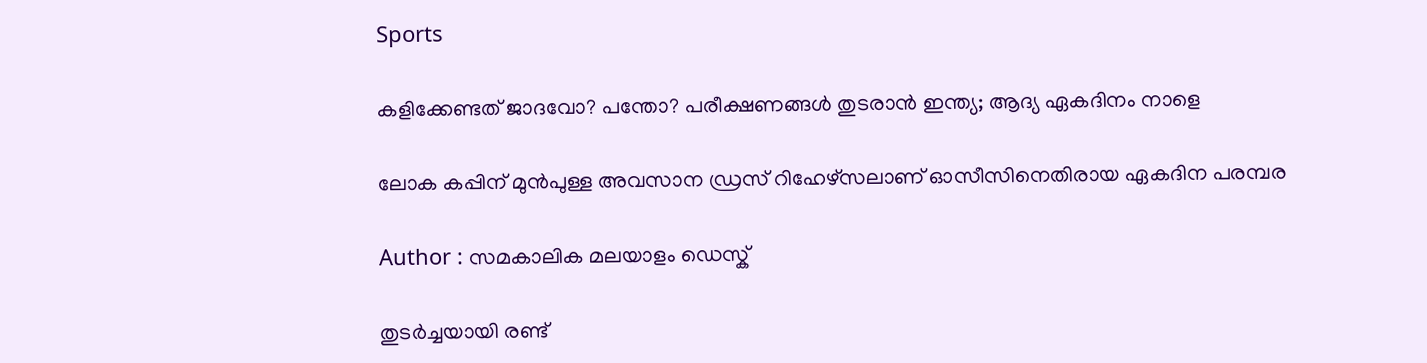Sports

കളിക്കേണ്ടത് ജാദവോ? പന്തോ? പരീക്ഷണങ്ങള്‍ തുടരാന്‍ ഇന്ത്യ; ആദ്യ ഏകദിനം നാളെ

ലോക കപ്പിന് മുന്‍പുള്ള അവസാന ഡ്രസ് റിഹേഴ്‌സലാണ് ഓസീസിനെതിരായ ഏകദിന പരമ്പര

Author : സമകാലിക മലയാളം ഡെസ്ക്

തുടര്‍ച്ചയായി രണ്ട്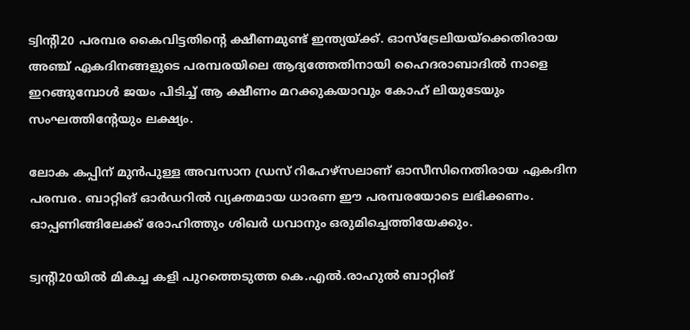ട്വിന്റി20 പരമ്പര കൈവിട്ടതിന്റെ ക്ഷീണമുണ്ട് ഇന്ത്യയ്ക്ക്. ഓസ്‌ട്രേലിയയ്‌ക്കെതിരായ അഞ്ച് ഏകദിനങ്ങളുടെ പരമ്പരയിലെ ആദ്യത്തേതിനായി ഹൈദരാബാദില്‍ നാളെ ഇറങ്ങുമ്പോള്‍ ജയം പിടിച്ച് ആ ക്ഷീണം മറക്കുകയാവും കോഹ് ലിയുടേയും സംഘത്തിന്റേയും ലക്ഷ്യം.

ലോക കപ്പിന് മുന്‍പുള്ള അവസാന ഡ്രസ് റിഹേഴ്‌സലാണ് ഓസീസിനെതിരായ ഏകദിന പരമ്പര. ബാറ്റിങ് ഓര്‍ഡറില്‍ വ്യക്തമായ ധാരണ ഈ പരമ്പരയോടെ ലഭിക്കണം. ഓപ്പണിങ്ങിലേക്ക് രോഹിത്തും ശിഖര്‍ ധവാനും ഒരുമിച്ചെത്തിയേക്കും.

ട്വന്റി20യില്‍ മികച്ച കളി പുറത്തെടുത്ത കെ.എല്‍.രാഹുല്‍ ബാറ്റിങ്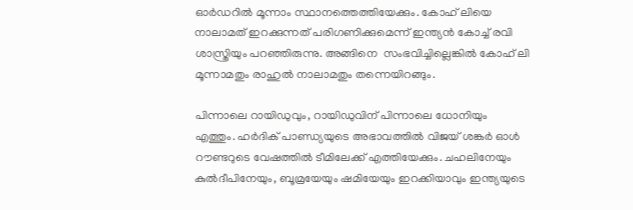ഓര്‍ഡറില്‍ മൂന്നാം സ്ഥാനത്തെത്തിയേക്കും. കോഹ് ലിയെ നാലാമത് ഇറക്കുന്നത് പരിഗണിക്കുമെന്ന് ഇന്ത്യന്‍ കോച്ച് രവി ശാസ്ത്രിയും പറഞ്ഞിരുന്നു. അങ്ങിനെ  സംഭവിച്ചില്ലെങ്കില്‍ കോഹ് ലി മൂന്നാമതും രാഹുല്‍ നാലാമതും തന്നെയിറങ്ങും.

പിന്നാലെ റായിഡുവും, റായിഡുവിന് പിന്നാലെ ധോനിയും എത്തും. ഹര്‍ദിക് പാണ്ഡ്യയുടെ അഭാവത്തില്‍ വിജയ് ശങ്കര്‍ ഓള്‍ റൗണ്ടറുടെ വേഷത്തില്‍ ടീമിലേക്ക് എത്തിയേക്കും. ചഹലിനേയും കുല്‍ദീപിനേയും, ബൂമ്രയേയും ഷമിയേയും ഇറക്കിയാവും ഇന്ത്യയുടെ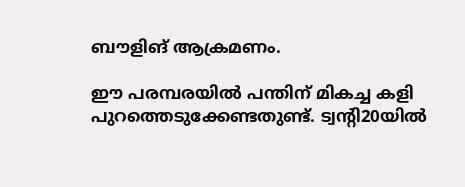ബൗളിങ് ആക്രമണം.

ഈ പരമ്പരയില്‍ പന്തിന് മികച്ച കളി പുറത്തെടുക്കേണ്ടതുണ്ട്. ട്വന്റി20യില്‍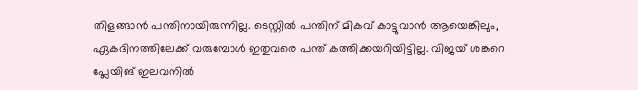തിളങ്ങാന്‍ പന്തിനായിരുന്നില്ല. ടെസ്റ്റില്‍ പന്തിന് മികവ് കാട്ടുവാന്‍ ആയെങ്കിലും, ഏകദിനത്തിലേക്ക് വരുമ്പോള്‍ ഇതുവരെ പന്ത് കത്തിക്കയറിയിട്ടില്ല. വിജയ് ശങ്കറെ പ്ലേയിങ് ഇലവനില്‍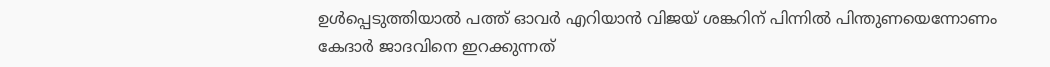ഉള്‍പ്പെടുത്തിയാല്‍ പത്ത് ഓവര്‍ എറിയാന്‍ വിജയ് ശങ്കറിന് പിന്നില്‍ പിന്തുണയെന്നോണം കേദാര്‍ ജാദവിനെ ഇറക്കുന്നത്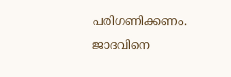പരിഗണിക്കണം. ജാദവിനെ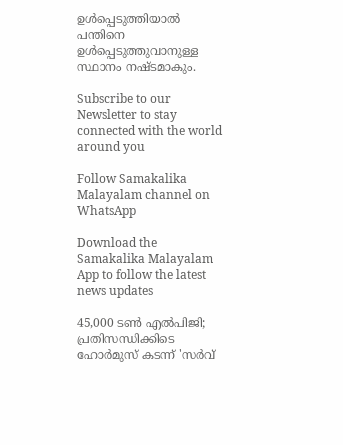ഉള്‍പ്പെടുത്തിയാല്‍ പന്തിനെ ഉള്‍പ്പെടുത്തുവാനുള്ള സ്ഥാനം നഷ്ടമാകും.

Subscribe to our Newsletter to stay connected with the world around you

Follow Samakalika Malayalam channel on WhatsApp

Download the Samakalika Malayalam App to follow the latest news updates

45,000 ടൺ എൽപിജി; പ്രതിസന്ധിക്കിടെ ഹോർമുസ് കടന്ന് 'സർവ്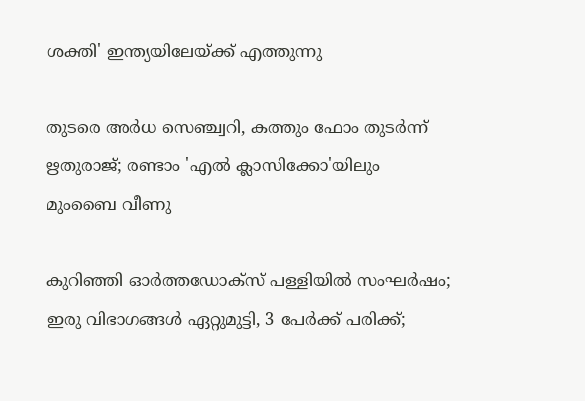ശക്തി' ഇന്ത്യയിലേയ്ക്ക് എത്തുന്നു

തുടരെ അര്‍ധ സെഞ്ച്വറി, കത്തും ഫോം തുടര്‍ന്ന് ഋതുരാജ്; രണ്ടാം 'എല്‍ ക്ലാസിക്കോ'യിലും മുംബൈ വീണു

കുറിഞ്ഞി ഓർത്തഡോക്സ് പള്ളിയിൽ സംഘർഷം; ഇരു വിഭാഗങ്ങൾ ഏറ്റുമുട്ടി, 3 പേർക്ക് പരിക്ക്;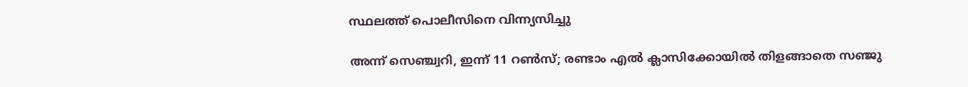സ്ഥലത്ത് പൊലീസിനെ വിന്ന്യസിച്ചു

അന്ന് സെഞ്ച്വറി, ഇന്ന് 11 റണ്‍സ്; രണ്ടാം എല്‍ ക്ലാസിക്കോയില്‍ തിളങ്ങാതെ സഞ്ജു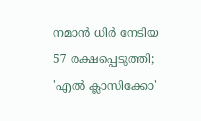നമാന്‍ ധിര്‍ നേടിയ 57 രക്ഷപ്പെടുത്തി; 'എല്‍ ക്ലാസിക്കോ'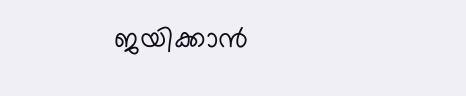ജയിക്കാന്‍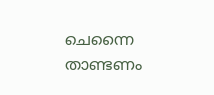ചെന്നൈ താണ്ടണം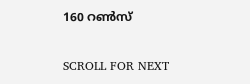160 റണ്‍സ്

SCROLL FOR NEXT